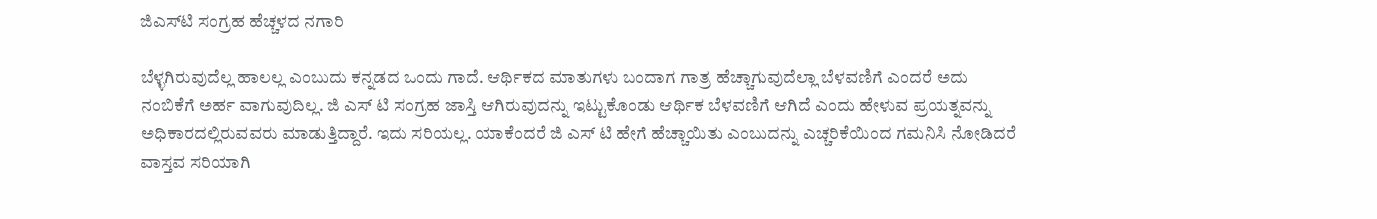ಜಿಎಸ್‌ಟಿ ಸಂಗ್ರಹ ಹೆಚ್ಚಳದ ನಗಾರಿ

ಬೆಳ್ಳಗಿರುವುದೆಲ್ಲ ಹಾಲಲ್ಲ ಎಂಬುದು ಕನ್ನಡದ ಒಂದು ಗಾದೆ. ಆರ್ಥಿಕದ ಮಾತುಗಳು ಬಂದಾಗ ಗಾತ್ರ ಹೆಚ್ಚಾಗುವುದೆಲ್ಲಾ ಬೆಳವಣಿಗೆ ಎಂದರೆ ಅದು ನಂಬಿಕೆಗೆ ಅರ್ಹ ವಾಗುವುದಿಲ್ಲ. ಜಿ ಎಸ್‌ ಟಿ ಸಂಗ್ರಹ ಜಾಸ್ತಿ ಆಗಿರುವುದನ್ನು ಇಟ್ಟುಕೊಂಡು ಆರ್ಥಿಕ ಬೆಳವಣಿಗೆ ಆಗಿದೆ ಎಂದು ಹೇಳುವ ಪ್ರಯತ್ನವನ್ನು ಅಧಿಕಾರದಲ್ಲಿರುವವರು ಮಾಡುತ್ತಿದ್ದಾರೆ. ಇದು ಸರಿಯಲ್ಲ. ಯಾಕೆಂದರೆ ಜಿ ಎಸ್‌ ಟಿ ಹೇಗೆ ಹೆಚ್ಚಾಯಿತು ಎಂಬುದನ್ನು ಎಚ್ಚರಿಕೆಯಿಂದ ಗಮನಿಸಿ ನೋಡಿದರೆ ವಾಸ್ತವ ಸರಿಯಾಗಿ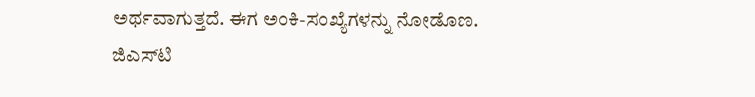ಅರ್ಥವಾಗುತ್ತದೆ. ಈಗ ಅಂಕಿ-ಸಂಖ್ಯೆಗಳನ್ನು ನೋಡೊಣ. ಜಿಎಸ್‌ಟಿ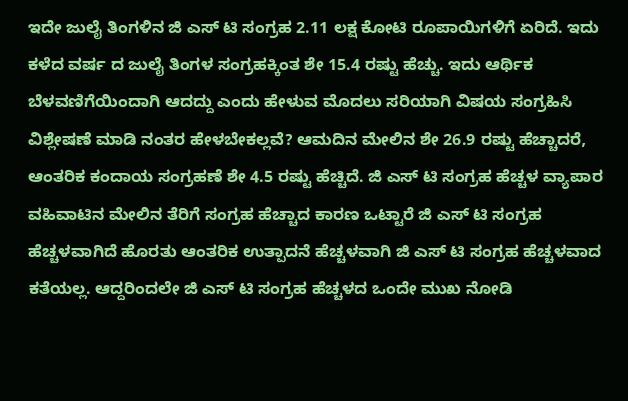ಇದೇ ಜುಲೈ ತಿಂಗಳಿನ ಜಿ ಎಸ್‌ ಟಿ ಸಂಗ್ರಹ 2.11 ಲಕ್ಷ ಕೋಟಿ ರೂಪಾಯಿಗಳಿಗೆ ಏರಿದೆ. ಇದು ಕಳೆದ ವರ್ಷ ದ ಜುಲೈ ತಿಂಗಳ ಸಂಗ್ರಹಕ್ಕಿಂತ ಶೇ 15.4 ರಷ್ಟು ಹೆಚ್ಚು. ಇದು ಆರ್ಥಿಕ ಬೆಳವಣಿಗೆಯಿಂದಾಗಿ ಆದದ್ದು ಎಂದು ಹೇಳುವ ಮೊದಲು ಸರಿಯಾಗಿ ವಿಷಯ ಸಂಗ್ರಹಿಸಿ ವಿಶ್ಲೇಷಣೆ ಮಾಡಿ ನಂತರ ಹೇಳಬೇಕಲ್ಲವೆ? ಆಮದಿನ ಮೇಲಿನ ಶೇ 26.9 ರಷ್ಟು ಹೆಚ್ಚಾದರೆ, ಆಂತರಿಕ ಕಂದಾಯ ಸಂಗ್ರಹಣೆ ಶೇ 4.5 ರಷ್ಟು ಹೆಚ್ಚಿದೆ. ಜಿ ಎಸ್‌ ಟಿ ಸಂಗ್ರಹ ಹೆಚ್ಚಳ ವ್ಯಾಪಾರ ವಹಿವಾಟಿನ ಮೇಲಿನ ತೆರಿಗೆ ಸಂಗ್ರಹ ಹೆಚ್ಚಾದ ಕಾರಣ ಒಟ್ಟಾರೆ ಜಿ ಎಸ್‌ ಟಿ ಸಂಗ್ರಹ ಹೆಚ್ಚಳವಾಗಿದೆ ಹೊರತು ಆಂತರಿಕ ಉತ್ಪಾದನೆ ಹೆಚ್ಚಳವಾಗಿ ಜಿ ಎಸ್‌ ಟಿ ಸಂಗ್ರಹ ಹೆಚ್ಚಳವಾದ ಕತೆಯಲ್ಲ. ಆದ್ದರಿಂದಲೇ ಜಿ ಎಸ್‌ ಟಿ ಸಂಗ್ರಹ ಹೆಚ್ಚಳದ ಒಂದೇ ಮುಖ ನೋಡಿ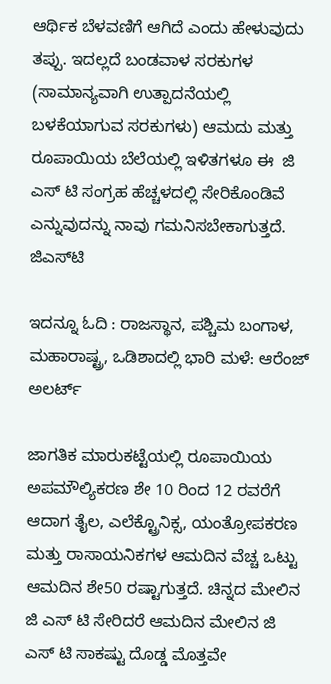ಆರ್ಥಿಕ ಬೆಳವಣಿಗೆ ಆಗಿದೆ ಎಂದು ಹೇಳುವುದು ತಪ್ಪು. ಇದಲ್ಲದೆ ಬಂಡವಾಳ ಸರಕುಗಳ (ಸಾಮಾನ್ಯವಾಗಿ ಉತ್ಪಾದನೆಯಲ್ಲಿ ಬಳಕೆಯಾಗುವ ಸರಕುಗಳು) ಆಮದು ಮತ್ತು ರೂಪಾಯಿಯ ಬೆಲೆಯಲ್ಲಿ ಇಳಿತಗಳೂ ಈ  ಜಿ ಎಸ್‌ ಟಿ ಸಂಗ್ರಹ ಹೆಚ್ಚಳದಲ್ಲಿ ಸೇರಿಕೊಂಡಿವೆ ಎನ್ನುವುದನ್ನು ನಾವು ಗಮನಿಸಬೇಕಾಗುತ್ತದೆ. ಜಿಎಸ್‌ಟಿ

ಇದನ್ನೂ ಓದಿ : ರಾಜಸ್ಥಾನ, ಪಶ್ಚಿಮ ಬಂಗಾಳ, ಮಹಾರಾಷ್ಟ್ರ, ಒಡಿಶಾದಲ್ಲಿ ಭಾರಿ ಮಳೆ: ಆರೆಂಜ್ ಅಲರ್ಟ್

ಜಾಗತಿಕ ಮಾರುಕಟ್ಟೆಯಲ್ಲಿ ರೂಪಾಯಿಯ ಅಪಮೌಲ್ಯಿಕರಣ ಶೇ 10 ರಿಂದ 12 ರವರೆಗೆ ಆದಾಗ ತೈಲ, ಎಲೆಕ್ಟ್ರೊನಿಕ್ಸ, ಯಂತ್ರೋಪಕರಣ ಮತ್ತು ರಾಸಾಯನಿಕಗಳ ಆಮದಿನ ವೆಚ್ಚ ಒಟ್ಟು ಆಮದಿನ ಶೇ50 ರಷ್ಟಾಗುತ್ತದೆ. ಚಿನ್ನದ ಮೇಲಿನ  ಜಿ ಎಸ್‌ ಟಿ ಸೇರಿದರೆ ಆಮದಿನ ಮೇಲಿನ ಜಿ ಎಸ್‌ ಟಿ ಸಾಕಷ್ಟು ದೊಡ್ಡ ಮೊತ್ತವೇ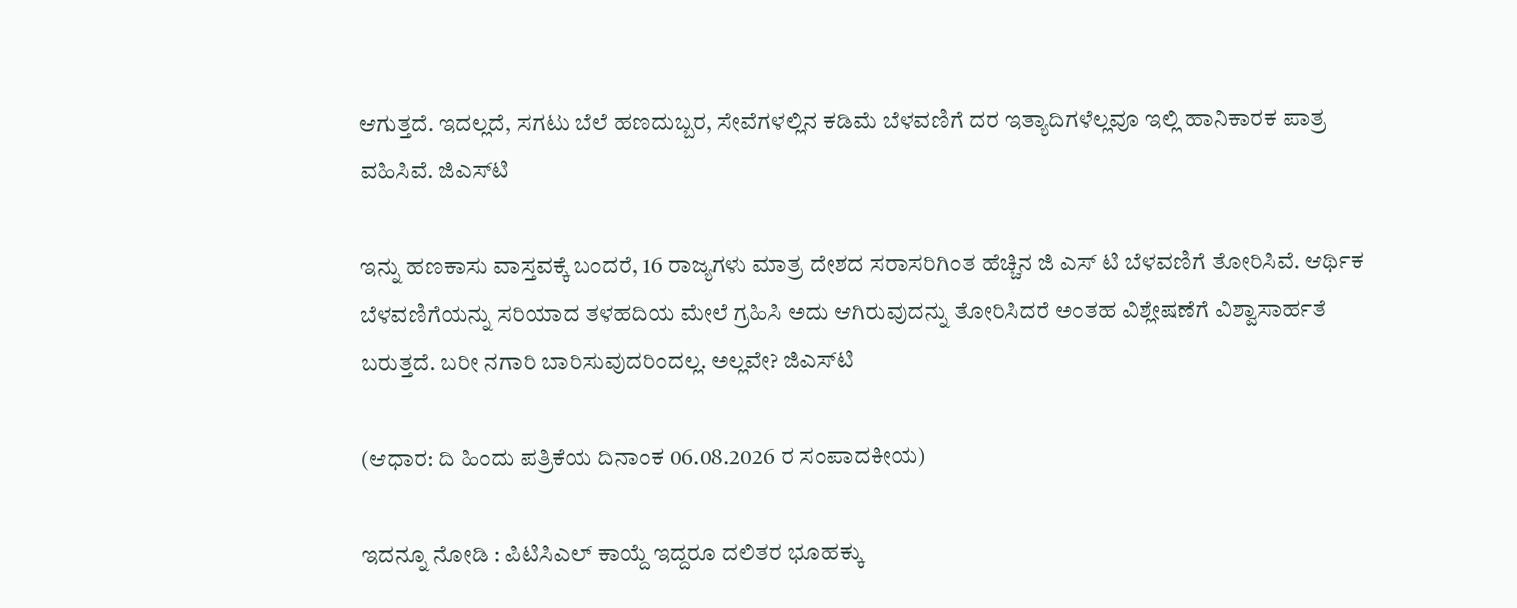ಆಗುತ್ತದೆ. ಇದಲ್ಲದೆ, ಸಗಟು ಬೆಲೆ ಹಣದುಬ್ಬರ, ಸೇವೆಗಳಲ್ಲಿನ ಕಡಿಮೆ ಬೆಳವಣಿಗೆ ದರ ಇತ್ಯಾದಿಗಳೆಲ್ಲವೂ ಇಲ್ಲಿ ಹಾನಿಕಾರಕ ಪಾತ್ರ ವಹಿಸಿವೆ. ಜಿಎಸ್‌ಟಿ

ಇನ್ನು ಹಣಕಾಸು ವಾಸ್ತವಕ್ಕೆ ಬಂದರೆ, 16 ರಾಜ್ಯಗಳು ಮಾತ್ರ ದೇಶದ ಸರಾಸರಿಗಿಂತ ಹೆಚ್ಚಿನ ಜಿ ಎಸ್‌ ಟಿ ಬೆಳವಣಿಗೆ ತೋರಿಸಿವೆ. ಆರ್ಥಿಕ ಬೆಳವಣಿಗೆಯನ್ನು ಸರಿಯಾದ ತಳಹದಿಯ ಮೇಲೆ ಗ್ರಹಿಸಿ ಅದು ಆಗಿರುವುದನ್ನು ತೋರಿಸಿದರೆ ಅಂತಹ ವಿಶ್ಲೇಷಣೆಗೆ ವಿಶ್ವಾಸಾರ್ಹತೆ ಬರುತ್ತದೆ. ಬರೀ ನಗಾರಿ ಬಾರಿಸುವುದರಿಂದಲ್ಲ. ಅಲ್ಲವೇ? ಜಿಎಸ್‌ಟಿ

(ಆಧಾರ: ದಿ ಹಿಂದು ಪತ್ರಿಕೆಯ ದಿನಾಂಕ 06.08.2026 ರ ಸಂಪಾದಕೀಯ)

ಇದನ್ನೂ ನೋಡಿ : ಪಿಟಿಸಿಎಲ್ ಕಾಯ್ದೆ ಇದ್ದರೂ ದಲಿತರ ಭೂಹಕ್ಕು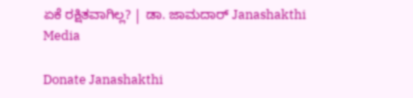ಏಕೆ ರಕ್ಷಿತವಾಗಿಲ್ಲ? | ಡಾ. ಜಾಮದಾರ್ Janashakthi Media

Donate Janashakthi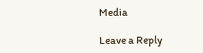Media

Leave a Reply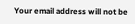Your email address will not be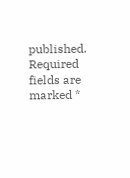published. Required fields are marked *